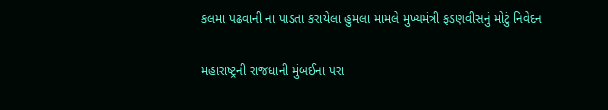કલમા પઢવાની ના પાડતા કરાયેલા હુમલા મામલે મુખ્યમંત્રી ફડણવીસનું મોટું નિવેદન

મહારાષ્ટ્રની રાજધાની મુંબઈના પરા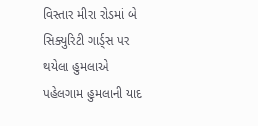વિસ્તાર મીરા રોડમાં બે સિક્યુરિટી ગાર્ડ્સ પર થયેલા હુમલાએ પહેલગામ હુમલાની યાદ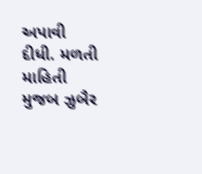અપાવી દીધી. મળતી માહિતી મુજબ ઝુબૈર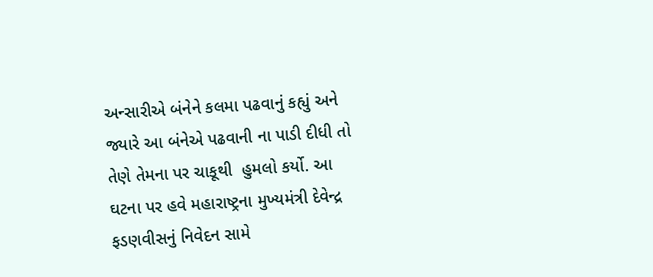અન્સારીએ બંનેને કલમા પઢવાનું કહ્યું અને જ્યારે આ બંનેએ પઢવાની ના પાડી દીધી તો તેણે તેમના પર ચાકૂથી  હુમલો કર્યો. આ ઘટના પર હવે મહારાષ્ટ્રના મુખ્યમંત્રી દેવેન્દ્ર ફડણવીસનું નિવેદન સામે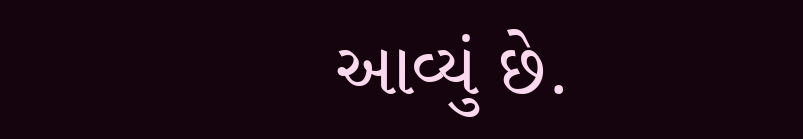આવ્યું છે.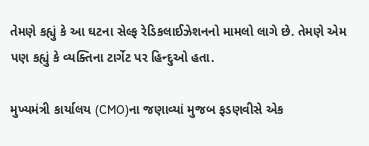તેમણે કહ્યું કે આ ઘટના સેલ્ફ રેડિકલાઈઝેશનનો મામલો લાગે છે. તેમણે એમ પણ કહ્યું કે વ્યક્તિના ટાર્ગેટ પર હિન્દુઓ હતા.

મુખ્યમંત્રી કાર્યાલય (CMO)ના જણાવ્યાં મુજબ ફડણવીસે એક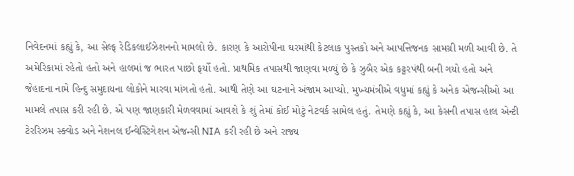નિવેદનમાં કહ્યું કે, આ સેલ્ફ રેડિકલાઈઝેશનનો મામલો છે. કારણ કે આરોપીના ઘરમાંથી કેટલાક પુસ્તકો અને આપત્તિજનક સામગ્રી મળી આવી છે. તે અમેરિકામાં રહેતો હતો અને હાલમાં જ ભારત પાછો ફર્યો હતો. પ્રાથમિક તપાસથી જાણવા મળ્યું છે કે ઝુબૈર એક કટ્ટરપંથી બની ગયો હતો અને જેહાદના નામે હિન્દુ સમુદાયના લોકોને મારવા માંગતો હતો. આથી તેણે આ ઘટનાને અંજામ આપ્યો. મુખ્યમંત્રીએ વધુમાં કહ્યું કે અનેક એજન્સીઓ આ મામલે તપાસ કરી રહી છે. એ પણ જાણકારી મેળવવામાં આવશે કે શું તેમાં કોઈ મોટું નેટવર્ક સામેલ હતું. તેમણે કહ્યું કે, આ કેસની તપાસ હાલ એન્ટી  ટેરરિઝમ સ્ક્વોડ અને નેશનલ ઈન્વેસ્ટિગેશન એજન્સી NIA કરી રહી છે અને રાજ્ય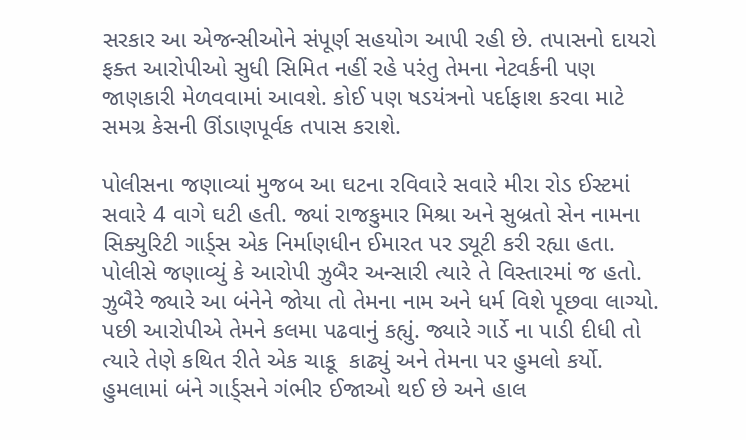સરકાર આ એજન્સીઓને સંપૂર્ણ સહયોગ આપી રહી છે. તપાસનો દાયરો ફક્ત આરોપીઓ સુધી સિમિત નહીં રહે પરંતુ તેમના નેટવર્કની પણ જાણકારી મેળવવામાં આવશે. કોઈ પણ ષડયંત્રનો પર્દાફાશ કરવા માટે સમગ્ર કેસની ઊંડાણપૂર્વક તપાસ કરાશે.

પોલીસના જણાવ્યાં મુજબ આ ઘટના રવિવારે સવારે મીરા રોડ ઈસ્ટમાં સવારે 4 વાગે ઘટી હતી. જ્યાં રાજકુમાર મિશ્રા અને સુબ્રતો સેન નામના સિક્યુરિટી ગાર્ડ્સ એક નિર્માણધીન ઈમારત પર ડ્યૂટી કરી રહ્યા હતા. પોલીસે જણાવ્યું કે આરોપી ઝુબૈર અન્સારી ત્યારે તે વિસ્તારમાં જ હતો. ઝુબૈરે જ્યારે આ બંનેને જોયા તો તેમના નામ અને ધર્મ વિશે પૂછવા લાગ્યો. પછી આરોપીએ તેમને કલમા પઢવાનું કહ્યું. જ્યારે ગાર્ડે ના પાડી દીધી તો ત્યારે તેણે કથિત રીતે એક ચાકૂ  કાઢ્યું અને તેમના પર હુમલો કર્યો. હુમલામાં બંને ગાર્ડ્સને ગંભીર ઈજાઓ થઈ છે અને હાલ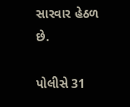સારવાર હેઠળ છે.

પોલીસે 31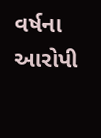વર્ષના આરોપી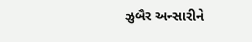ઝુબૈર અન્સારીને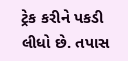ટ્રેક કરીને પકડી લીધો છે. તપાસ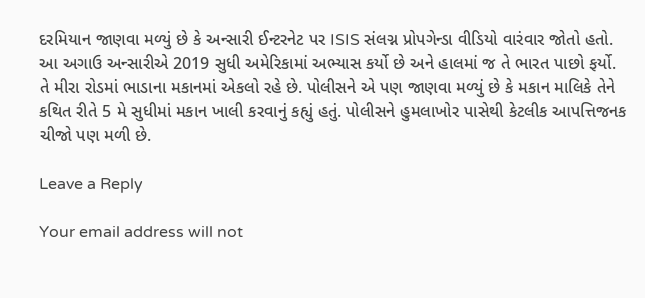દરમિયાન જાણવા મળ્યું છે કે અન્સારી ઈન્ટરનેટ પર ISIS સંલગ્ન પ્રોપગેન્ડા વીડિયો વારંવાર જોતો હતો. આ અગાઉ અન્સારીએ 2019 સુધી અમેરિકામાં અભ્યાસ કર્યો છે અને હાલમાં જ તે ભારત પાછો ફર્યો. તે મીરા રોડમાં ભાડાના મકાનમાં એકલો રહે છે. પોલીસને એ પણ જાણવા મળ્યું છે કે મકાન માલિકે તેને કથિત રીતે 5 મે સુધીમાં મકાન ખાલી કરવાનું કહ્યું હતું. પોલીસને હુમલાખોર પાસેથી કેટલીક આપત્તિજનક ચીજો પણ મળી છે.

Leave a Reply

Your email address will not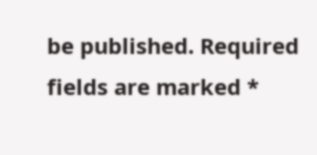be published. Required fields are marked *